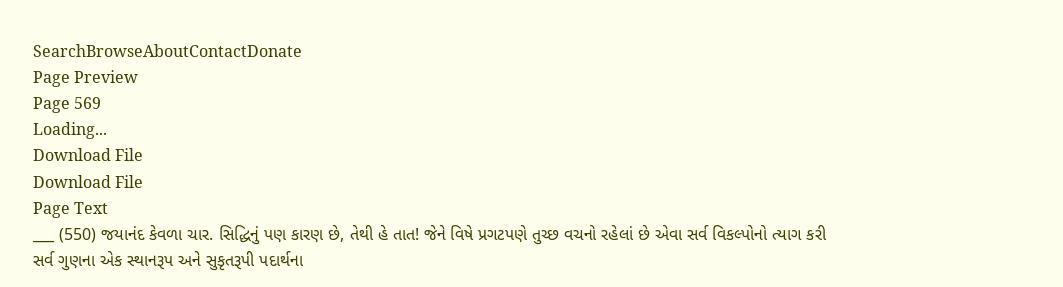SearchBrowseAboutContactDonate
Page Preview
Page 569
Loading...
Download File
Download File
Page Text
___ (550) જયાનંદ કેવળા ચાર. સિદ્ધિનું પણ કારણ છે, તેથી હે તાત! જેને વિષે પ્રગટપણે તુચ્છ વચનો રહેલાં છે એવા સર્વ વિકલ્પોનો ત્યાગ કરી સર્વ ગુણના એક સ્થાનરૂપ અને સુકૃતરૂપી પદાર્થના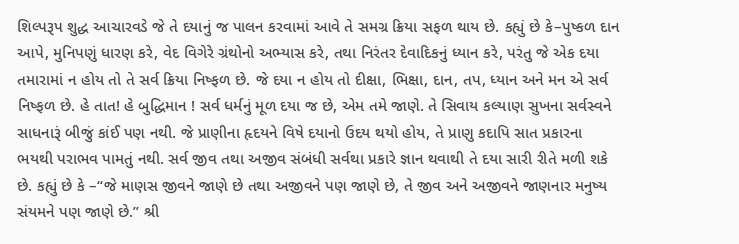શિલ્પરૂપ શુદ્ધ આચારવડે જે તે દયાનું જ પાલન કરવામાં આવે તે સમગ્ર ક્રિયા સફળ થાય છે. કહ્યું છે કે–પુષ્કળ દાન આપે, મુનિપણું ધારણ કરે, વેદ વિગેરે ગ્રંથોનો અભ્યાસ કરે, તથા નિરંતર દેવાદિકનું ધ્યાન કરે, પરંતુ જે એક દયા તમારામાં ન હોય તો તે સર્વ ક્રિયા નિષ્ફળ છે. જે દયા ન હોય તો દીક્ષા, ભિક્ષા, દાન, તપ, ધ્યાન અને મન એ સર્વ નિષ્ફળ છે. હે તાત! હે બુદ્ધિમાન ! સર્વ ધર્મનું મૂળ દયા જ છે, એમ તમે જાણે. તે સિવાય કલ્યાણ સુખના સર્વસ્વને સાધનારૂં બીજું કાંઈ પણ નથી. જે પ્રાણીના હૃદયને વિષે દયાનો ઉદય થયો હોય, તે પ્રાણુ કદાપિ સાત પ્રકારના ભયથી પરાભવ પામતું નથી. સર્વ જીવ તથા અજીવ સંબંધી સર્વથા પ્રકારે જ્ઞાન થવાથી તે દયા સારી રીતે મળી શકે છે. કહ્યું છે કે –“જે માણસ જીવને જાણે છે તથા અજીવને પણ જાણે છે, તે જીવ અને અજીવને જાણનાર મનુષ્ય સંયમને પણ જાણે છે.” શ્રી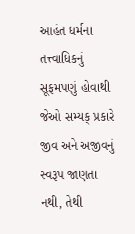આહંત ધર્મના તત્ત્વાધિકનું સૂફમપણું હોવાથી જેઓ સમ્યક્ પ્રકારે જીવ અને અજીવનું સ્વરૂપ જાણતા નથી, તેથી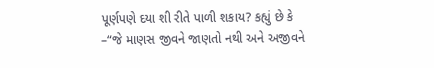પૂર્ણપણે દયા શી રીતે પાળી શકાય? કહ્યું છે કે –“જે માણસ જીવને જાણતો નથી અને અજીવને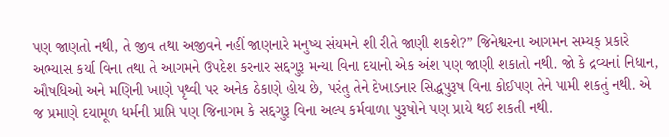પણ જાણતો નથી, તે જીવ તથા અજીવને નહીં જાણનારે મનુષ્ય સંયમને શી રીતે જાણી શકશે?” જિનેશ્વરના આગમન સમ્યક્ પ્રકારે અભ્યાસ કર્યા વિના તથા તે આગમને ઉપદેશ કરનાર સદ્દગુરૂ મન્યા વિના દયાનો એક અંશ પણ જાણી શકાતો નથી. જો કે દ્રવ્યનાં નિધાન, ઔષધિઓ અને મણિની ખાણે પૃથ્વી પર અનેક ઠેકાણે હોય છે, પરંતુ તેને દેખાડનાર સિદ્ધપુરૂષ વિના કોઈપણ તેને પામી શકતું નથી. એ જ પ્રમાણે દયામૂળ ધર્મની પ્રાપ્તિ પણ જિનાગમ કે સદ્દગુરૂ વિના અલ્પ કર્મવાળા પુરૂષોને પણ પ્રાયે થઈ શકતી નથી.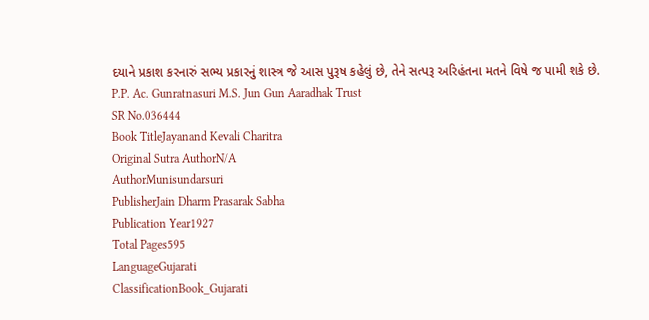દયાને પ્રકાશ કરનારું સભ્ય પ્રકારનું શાસ્ત્ર જે આસ પુરૂષ કહેલું છે, તેને સત્પરૂ અરિહંતના મતને વિષે જ પામી શકે છે. P.P. Ac. Gunratnasuri M.S. Jun Gun Aaradhak Trust
SR No.036444
Book TitleJayanand Kevali Charitra
Original Sutra AuthorN/A
AuthorMunisundarsuri
PublisherJain Dharm Prasarak Sabha
Publication Year1927
Total Pages595
LanguageGujarati
ClassificationBook_Gujarati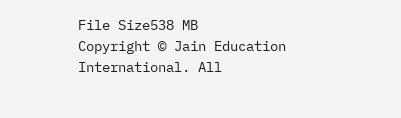File Size538 MB
Copyright © Jain Education International. All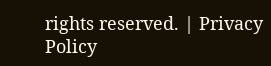rights reserved. | Privacy Policy